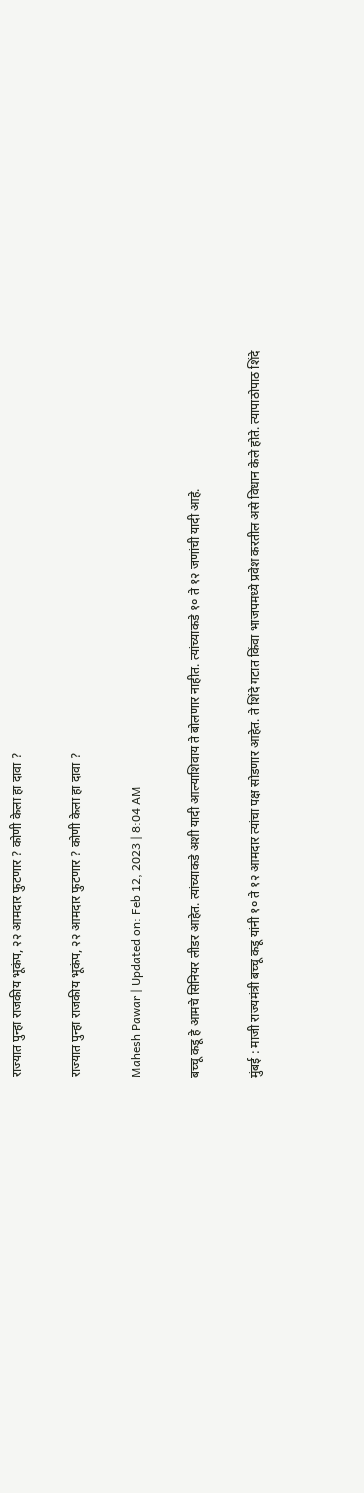राज्यात पुन्हा राजकीय भूकंप, २२ आमदार फुटणार ? कोणी केला हा दावा ?

राज्यात पुन्हा राजकीय भूकंप, २२ आमदार फुटणार ? कोणी केला हा दावा ?

Mahesh Pawar | Updated on: Feb 12, 2023 | 8:04 AM

बच्चू कडू हे आमचे सिनियर लीडर आहेत. त्यांच्याकडे अशी यादी आल्याशिवाय ते बोलणार नाहीत. त्यांच्याकडे १० ते १२ जणांची यादी आहे.

मुंबई : माजी राज्यमंत्री बच्चू कडू यांनी १० ते १२ आमदार त्यांचा पक्ष सोडणार आहेत. ते शिंदे गटात किंवा भाजपमध्ये प्रवेश करतील असे विधान केले होते. त्यापाठोपाठ शिंदे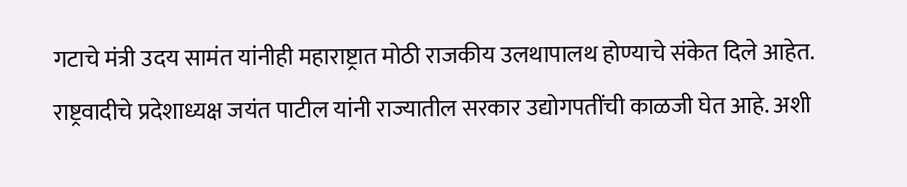गटाचे मंत्री उदय सामंत यांनीही महाराष्ट्रात मोठी राजकीय उलथापालथ होण्याचे संकेत दिले आहेत. राष्ट्रवादीचे प्रदेशाध्यक्ष जयंत पाटील यांनी राज्यातील सरकार उद्योगपतींची काळजी घेत आहे. अशी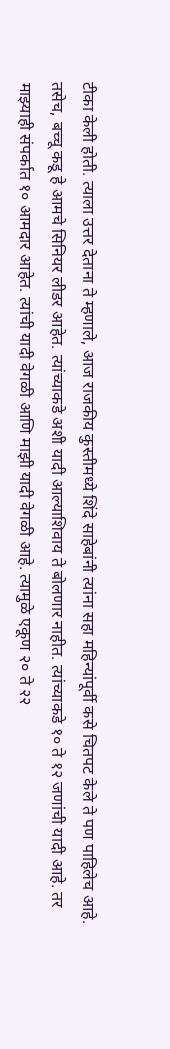टीका केली होती. त्याला उत्तर देताना ते म्हणाले, आज राजकीय कुस्तीमध्ये शिंदे साहेबांनी त्यांना सहा महिन्यांपूर्वी कसे चितपट केले ते पण पाहिलेच आहे. तसेच, बच्चू कडू हे आमचे सिनियर लीडर आहेत. त्यांच्याकडे अशी यादी आल्याशिवाय ते बोलणार नाहीत. त्यांच्याकडे १० ते १२ जणांची यादी आहे. तर माझ्याही संपर्कात १० आमदार आहेत. त्यांची यादी वेगळी आणि माझी यादी वेगळी आहे. त्यामुळे एकूण २० ते २२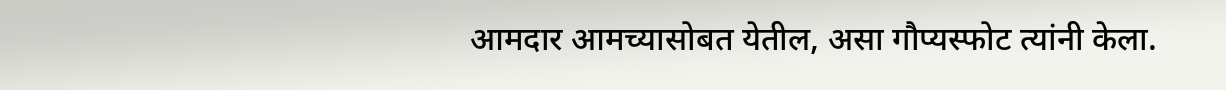आमदार आमच्यासोबत येतील, असा गौप्यस्फोट त्यांनी केला.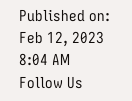Published on: Feb 12, 2023 8:04 AM
Follow Us